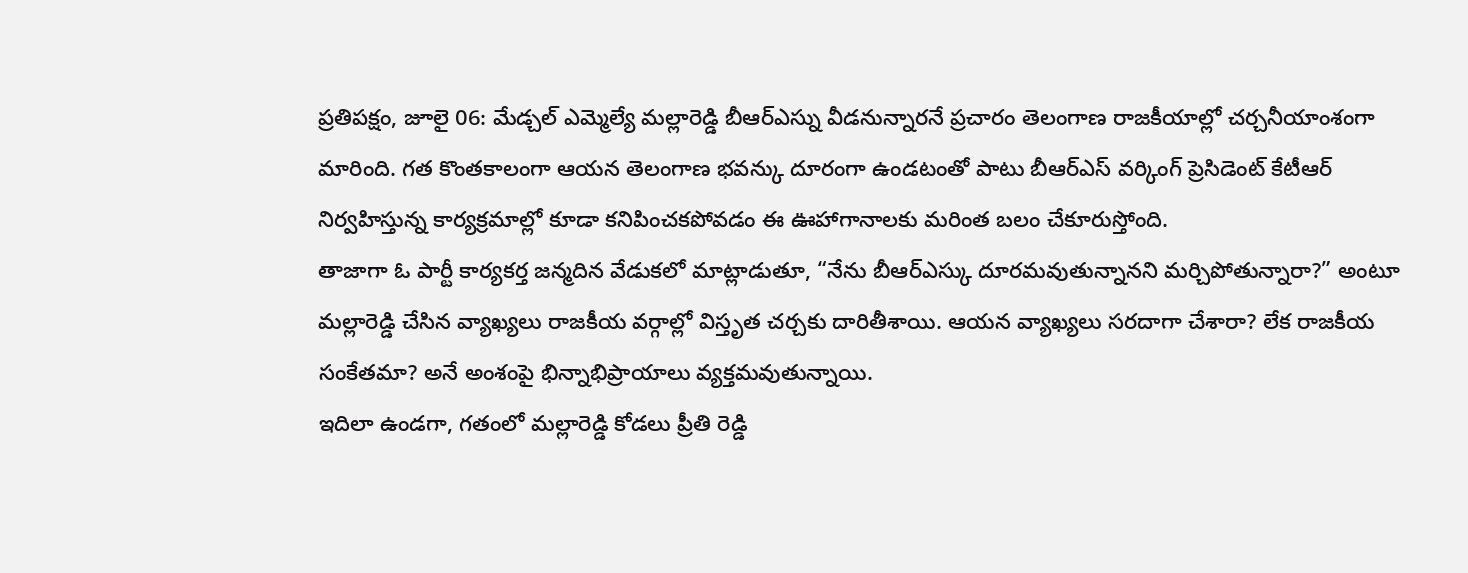ప్రతిపక్షం, జూలై 06: మేడ్చల్ ఎమ్మెల్యే మల్లారెడ్డి బీఆర్ఎస్ను వీడనున్నారనే ప్రచారం తెలంగాణ రాజకీయాల్లో చర్చనీయాంశంగా మారింది. గత కొంతకాలంగా ఆయన తెలంగాణ భవన్కు దూరంగా ఉండటంతో పాటు బీఆర్ఎస్ వర్కింగ్ ప్రెసిడెంట్ కేటీఆర్ నిర్వహిస్తున్న కార్యక్రమాల్లో కూడా కనిపించకపోవడం ఈ ఊహాగానాలకు మరింత బలం చేకూరుస్తోంది.
తాజాగా ఓ పార్టీ కార్యకర్త జన్మదిన వేడుకలో మాట్లాడుతూ, “నేను బీఆర్ఎస్కు దూరమవుతున్నానని మర్చిపోతున్నారా?” అంటూ మల్లారెడ్డి చేసిన వ్యాఖ్యలు రాజకీయ వర్గాల్లో విస్తృత చర్చకు దారితీశాయి. ఆయన వ్యాఖ్యలు సరదాగా చేశారా? లేక రాజకీయ సంకేతమా? అనే అంశంపై భిన్నాభిప్రాయాలు వ్యక్తమవుతున్నాయి.
ఇదిలా ఉండగా, గతంలో మల్లారెడ్డి కోడలు ప్రీతి రెడ్డి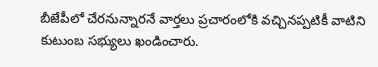బీజేపీలో చేరనున్నారనే వార్తలు ప్రచారంలోకి వచ్చినప్పటికీ వాటిని కుటుంబ సభ్యులు ఖండించారు.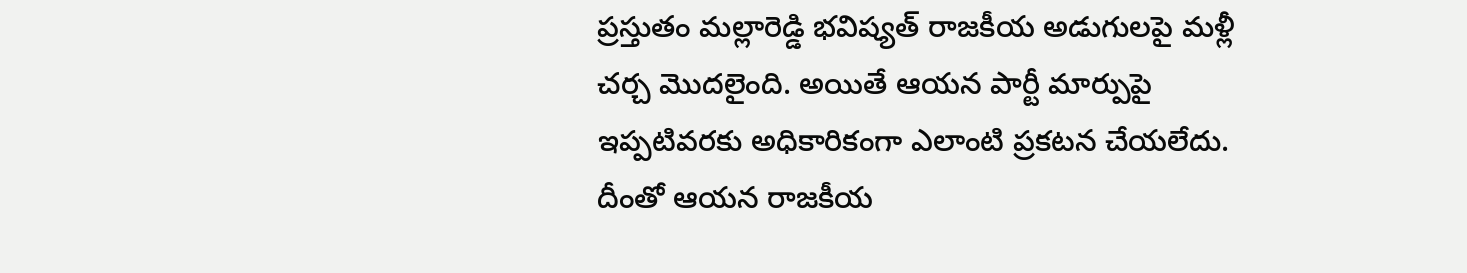ప్రస్తుతం మల్లారెడ్డి భవిష్యత్ రాజకీయ అడుగులపై మళ్లీ చర్చ మొదలైంది. అయితే ఆయన పార్టీ మార్పుపై ఇప్పటివరకు అధికారికంగా ఎలాంటి ప్రకటన చేయలేదు. దీంతో ఆయన రాజకీయ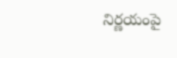నిర్ణయంపై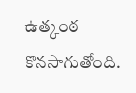ఉత్కంఠ కొనసాగుతోంది.